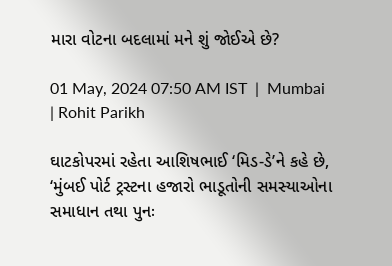મારા વોટના બદલામાં મને શું જોઈએ છે?

01 May, 2024 07:50 AM IST  |  Mumbai | Rohit Parikh

ઘાટકોપરમાં રહેતા આશિષભાઈ ‘મિડ-ડે’ને કહે છે, ‘મુંબઈ પોર્ટ ટ્રસ્ટના હજારો ભાડૂતોની સમસ્યાઓના સમાધાન તથા પુનઃ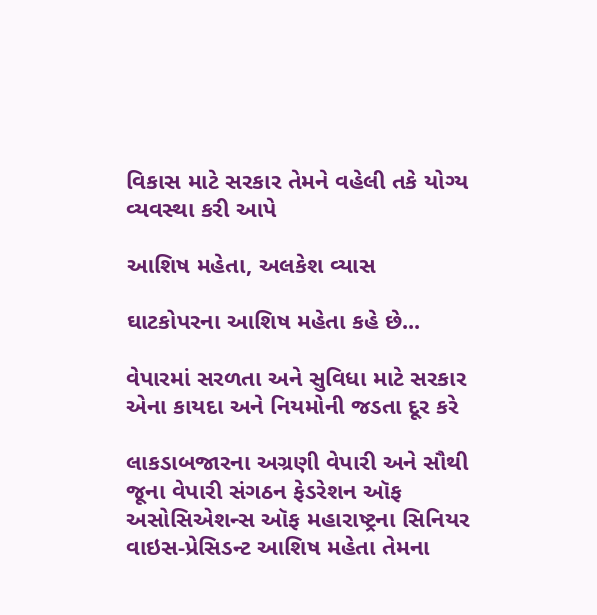વિકાસ માટે સરકાર તેમને વહેલી તકે યોગ્ય વ્યવસ્થા કરી આપે

આશિષ મહેતા, અલકેશ વ્યાસ

ઘાટકોપરના આશિષ મહેતા કહે છે...

વેપારમાં સરળતા અને સુવિધા માટે સરકાર એના કાયદા અને નિયમોની જડતા દૂર કરે

લાકડાબજારના અગ્રણી વેપારી અને સૌથી જૂના વેપારી સંગઠન ફેડરેશન ઑફ અસોસિએશન્સ ઑફ મહારાષ્ટ્રના સિ‌નિયર વાઇસ-પ્રે‌સિડન્ટ આશિષ મહેતા તેમના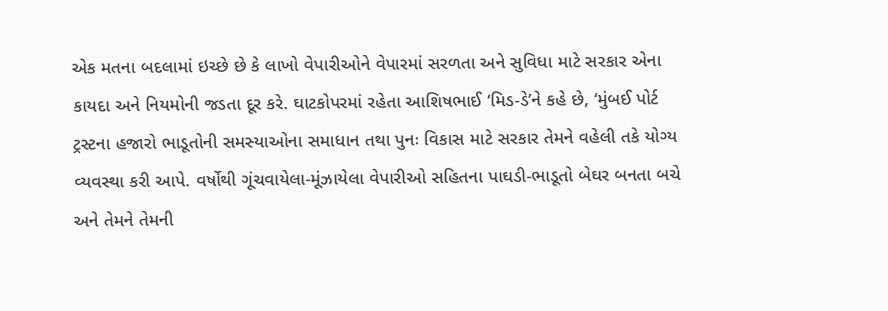એક મતના બદલામાં ઇચ્છે છે કે લાખો વેપારીઓને વેપારમાં સરળતા અને સુવિધા માટે સરકાર એના કાયદા અને નિયમોની જડતા દૂર કરે. ઘાટકોપરમાં રહેતા આશિષભાઈ ‘મિડ-ડે’ને કહે છે, ‘મુંબઈ પોર્ટ ટ્રસ્ટના હજારો ભાડૂતોની સમસ્યાઓના સમાધાન તથા પુનઃ વિકાસ માટે સરકાર તેમને વહેલી તકે યોગ્ય વ્યવસ્થા કરી આપે. વર્ષોથી ગૂંચવાયેલા-મૂંઝાયેલા વેપારીઓ સહિતના પાઘડી-ભાડૂતો બેઘર બનતા બચે અને તેમને તેમની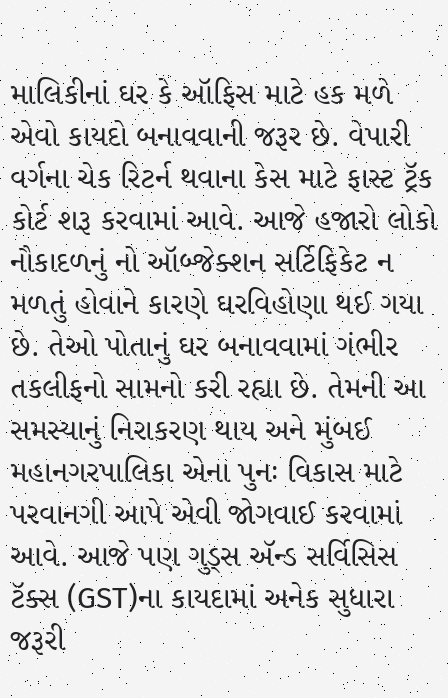માલિકીનાં ઘર કે ઑફિસ માટે હક મળે એવો કાયદો બનાવવાની જરૂર છે. વેપારી વર્ગના ચેક રિટર્ન થવાના કેસ માટે ફાસ્ટ ટ્રૅક કોર્ટ શરૂ કરવામાં આવે. આજે હજારો લોકો નૌકાદળનું નો ઑબ્જેક્શન સર્ટિફિકેટ ન મળતું હોવાને કારણે ઘરવિહોણા થઈ ગયા છે. તેઓ પોતાનું ઘર બનાવવામાં ગંભીર તકલીફનો સામનો કરી રહ્યા છે. તેમની આ સમસ્યાનું નિરાકરણ થાય અને મુંબઈ મહાનગરપાલિકા એના પુનઃ વિકાસ માટે પરવાનગી આપે એવી જોગવાઈ કરવામાં આવે. આજે પણ ગુડ્સ ઍન્ડ સર્વિસિસ ટૅક્સ (GST)ના કાયદામાં અનેક સુધારા જરૂરી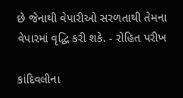છે જેનાથી વેપારીઓ સરળતાથી તેમના વેપારમાં વૃદ્ધિ કરી શકે. - રોહિત પરીખ

કાંદિવલીના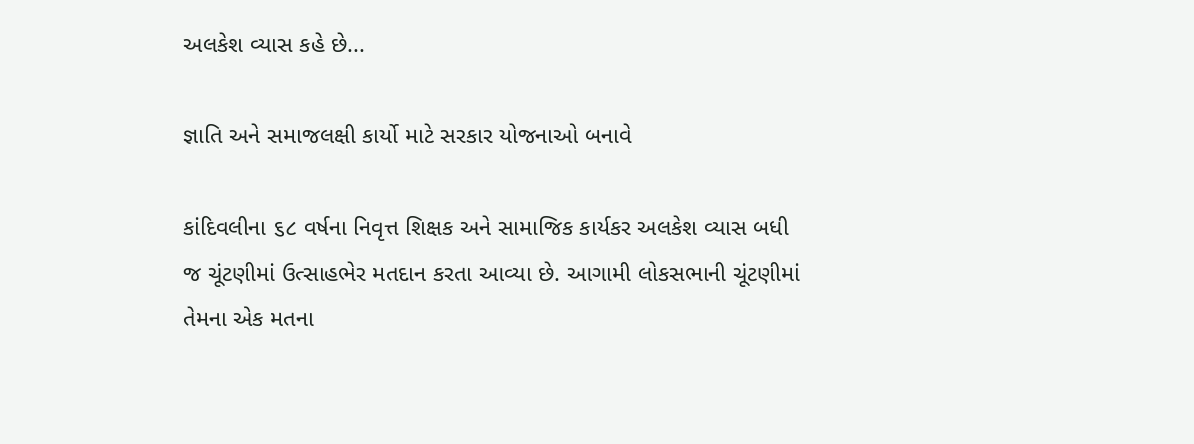અલકેશ વ્યાસ કહે છે...

જ્ઞાતિ અને સમાજલક્ષી કાર્યો માટે સરકાર યોજનાઓ બનાવે

કાંદિવલીના ૬૮ વર્ષના નિવૃત્ત શિક્ષક અને સામાજિક કાર્યકર અલકેશ વ્યાસ બધી જ ચૂંટણીમાં ઉત્સાહભેર મતદાન કરતા આવ્યા છે. આગામી લોકસભાની ચૂંટણીમાં તેમના એક મતના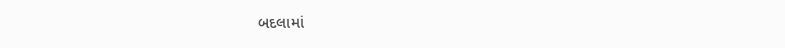બદલામાં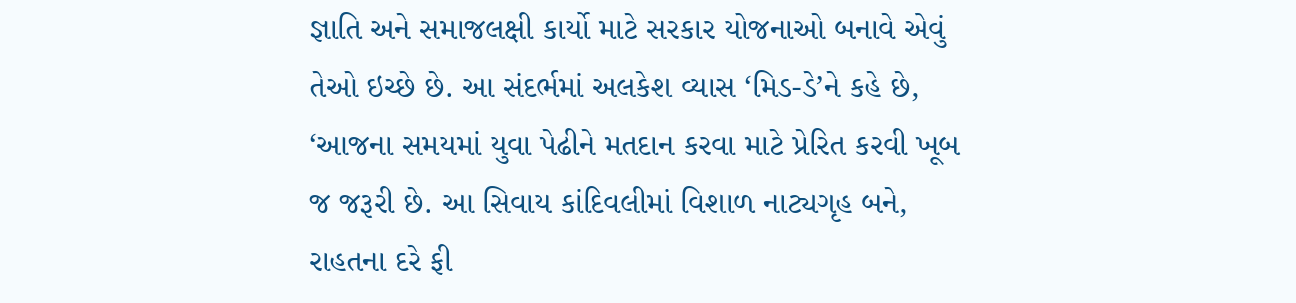જ્ઞાતિ અને સમાજલક્ષી કાર્યો માટે સરકાર યોજનાઓ બનાવે એવું તેઓ ઇચ્છે છે. આ સંદર્ભમાં અલકેશ વ્યાસ ‘મિડ-ડે’ને કહે છે, ‘આજના સમયમાં યુવા પેઢીને મતદાન કરવા માટે પ્રેરિત કરવી ખૂબ જ જરૂરી છે. આ સિવાય કાંદિવલીમાં વિશાળ નાટ્યગૃહ બને, રાહતના દરે ફી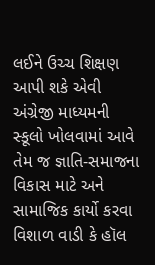લઈને ઉચ્ચ શિક્ષણ આપી શકે એવી અંગ્રેજી માધ્યમની સ્કૂલો ખોલવામાં આવે તેમ જ જ્ઞાતિ-સમાજના વિકાસ માટે અને સામાજિક કાર્યો કરવા વિશાળ વાડી કે હૉલ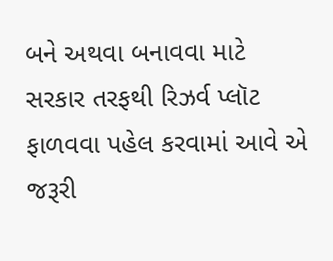બને અથવા બનાવવા માટે સરકાર તરફથી રિઝર્વ પ્લૉટ ફાળવવા પહેલ કરવામાં આવે એ જરૂરી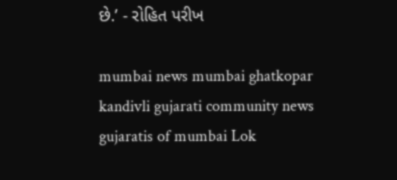છે.’ - રોહિત પરીખ

mumbai news mumbai ghatkopar kandivli gujarati community news gujaratis of mumbai Lok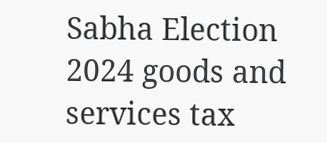Sabha Election 2024 goods and services tax